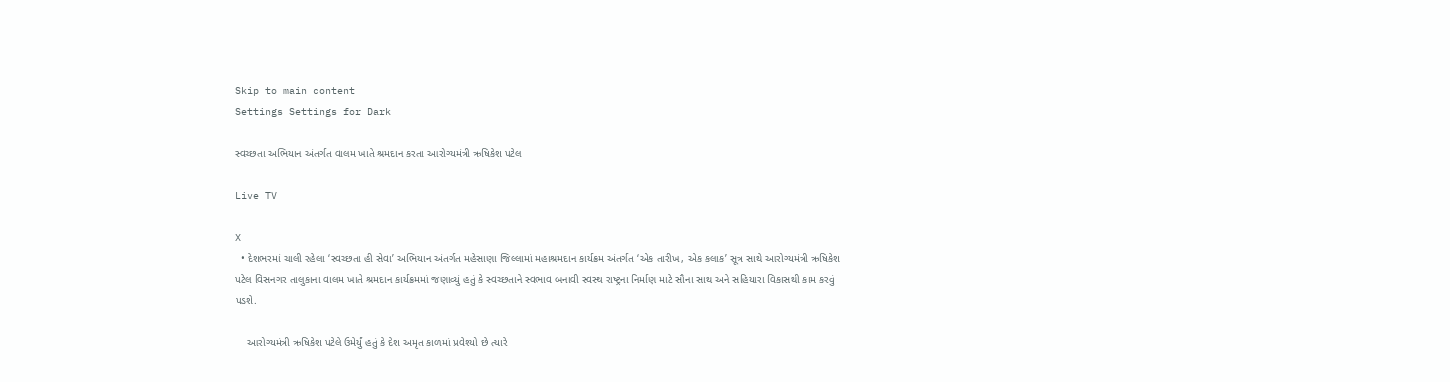Skip to main content
Settings Settings for Dark

સ્વચ્છતા અભિયાન અંતર્ગત વાલમ ખાતે શ્રમદાન કરતા આરોગ્યમંત્રી ઋષિકેશ પટેલ

Live TV

X
  • દેશભરમાં ચાલી રહેલા ‘સ્વચ્છતા હી સેવા’ અભિયાન અંતર્ગત મહેસાણા જિલ્લામાં મહાશ્રમદાન કાર્યક્રમ અંતર્ગત ‘એક તારીખ, એક કલાક’ સૂત્ર સાથે આરોગ્યમંત્રી ઋષિકેશ પટેલ વિસનગર તાલુકાના વાલમ ખાતે શ્રમદાન કાર્યક્રમમાં જણાવ્યું હતું કે સ્વચ્છતાને સ્વભાવ બનાવી સ્વસ્થ રાષ્ટ્રના નિર્માણ માટે સૌના સાથ અને સહિયારા વિકાસથી કામ કરવું પડશે.

    આરોગ્યમંત્રી ઋષિકેશ પટેલે ઉમેર્યું હતું કે દેશ અમૃત કાળમાં પ્રવેશ્યો છે ત્યારે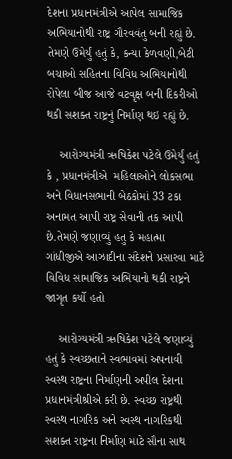દેશના પ્રધાનમંત્રીએ આપેલ સામાજિક અભિયાનોથી રાષ્ટ્ર ગૌરવવંતુ બની રહ્યું છે. તેમણે ઉમેર્યું હતું કે, કન્યા કેળવણી,બેટી બચાઓ સહિતના વિવિધ અભિયાનોથી રોપેલા બીજ આજે વટવૃક્ષ બની દિકરીઓ થકી સશક્ત રાષ્ટ્રનું નિર્માણ થઇ રહ્યું છે.

    આરોગ્યમંત્રી ઋષિકેશ પટેલે ઉમેર્યું હતું કે , પ્રધાનમંત્રીએ  મહિલાઓને લોકસભા અને વિધાનસભાની બેઠકોમાં 33 ટકા અનામત આપી રાષ્ટ્ર સેવાની તક આપી છે.તેમણે જણાવ્યું હતુ કે મહાત્મા ગાંધીજીએ આઝાદીના સંદેશને પ્રસારવા માટે વિવિધ સામાજિક અભિયાનો થકી રાષ્ટ્રને જાગૃત કર્યો હતો

    આરોગ્યમંત્રી ઋષિકેશ પટેલે જણાવ્યું હતું કે સ્વચ્છતાને સ્વભાવમાં અપનાવી સ્વસ્થ રાષ્ટ્રના નિર્માણની અપીલ દેશના પ્રધાનમંત્રીશ્રીએ કરી છે. સ્વચ્છ રાષ્ટ્રથી સ્વસ્થ નાગરિક અને સ્વસ્થ નાગરિકથી સશક્ત રાષ્ટ્રના નિર્માણ માટે સૌના સાથ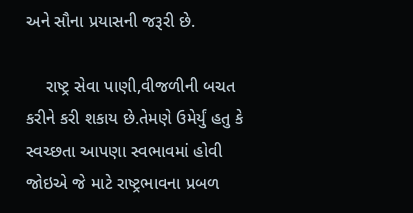અને સૌના પ્રયાસની જરૂરી છે.

    રાષ્ટ્ર સેવા પાણી,વીજળીની બચત કરીને કરી શકાય છે.તેમણે ઉમેર્યું હતુ કે સ્વચ્છતા આપણા સ્વભાવમાં હોવી જોઇએ જે માટે રાષ્ટ્રભાવના પ્રબળ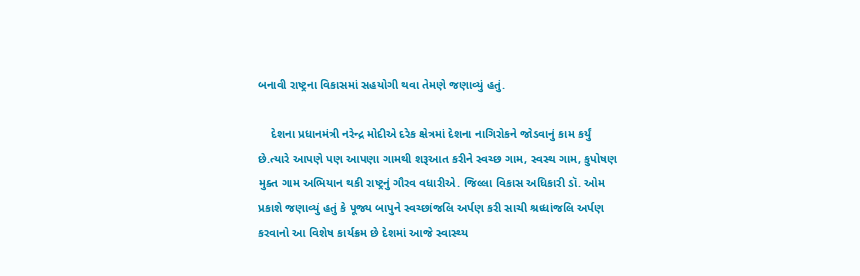બનાવી રાષ્ટ્રના વિકાસમાં સહયોગી થવા તેમણે જણાવ્યું હતું.

    દેશના પ્રધાનમંત્રી નરેન્દ્ર મોદીએ દરેક ક્ષેત્રમાં દેશના નાગિરોકને જોડવાનું કામ કર્યું છે.ત્યારે આપણે પણ આપણા ગામથી શરૂઆત કરીને સ્વચ્છ ગામ, સ્વસ્થ ગામ, કુપોષણ મુક્ત ગામ અભિયાન થકી રાષ્ટ્રનું ગૌરવ વધારીએ. જિલ્લા વિકાસ અધિકારી ડૉ. ઓમ પ્રકાશે જણાવ્યું હતું કે પૂજ્ય બાપુને સ્વચ્છાંજલિ અર્પણ કરી સાચી શ્રધ્ધાંજલિ અર્પણ કરવાનો આ વિશેષ કાર્યક્રમ છે દેશમાં આજે સ્વાસ્થ્ય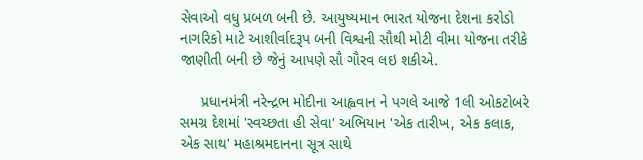સેવાઓ વધુ પ્રબળ બની છે. આયુષ્યમાન ભારત યોજના દેશના કરોડો નાગરિકો માટે આશીર્વાદરૂપ બની વિશ્વની સૌથી મોટી વીમા યોજના તરીકે જાણીતી બની છે જેનું આપણે સૌ ગૌરવ લઇ શકીએ.

     પ્રધાનમંત્રી નરેન્દ્રભ મોદીના આહ્વવાન ને પગલે આજે 1લી ઓકટોબરે સમગ્ર દેશમાં 'સ્વચ્છતા હી સેવા' અભિયાન 'એક તારીખ, એક કલાક, એક સાથ' મહાશ્રમદાનના સૂત્ર સાથે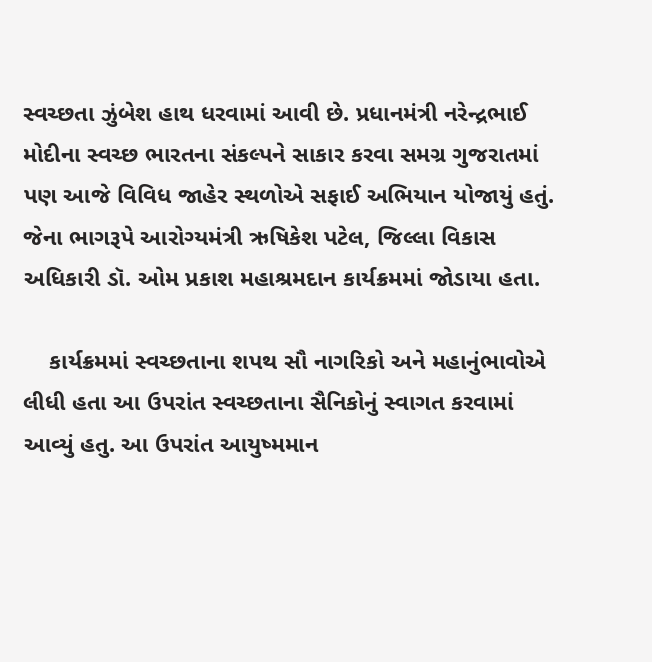સ્વચ્છતા ઝુંબેશ હાથ ધરવામાં આવી છે. પ્રધાનમંત્રી નરેન્દ્રભાઈ મોદીના સ્વચ્છ ભારતના સંકલ્પને સાકાર કરવા સમગ્ર ગુજરાતમાં પણ આજે વિવિધ જાહેર સ્થળોએ સફાઈ અભિયાન યોજાયું હતું. જેના ભાગરૂપે આરોગ્યમંત્રી ઋષિકેશ પટેલ, જિલ્લા વિકાસ અધિકારી ડૉ. ઓમ પ્રકાશ મહાશ્રમદાન કાર્યક્રમમાં જોડાયા હતા.

    કાર્યક્રમમાં સ્વચ્છતાના શપથ સૌ નાગરિકો અને મહાનુંભાવોએ લીધી હતા આ ઉપરાંત સ્વચ્છતાના સૈનિકોનું સ્વાગત કરવામાં આવ્યું હતુ. આ ઉપરાંત આયુષ્મમાન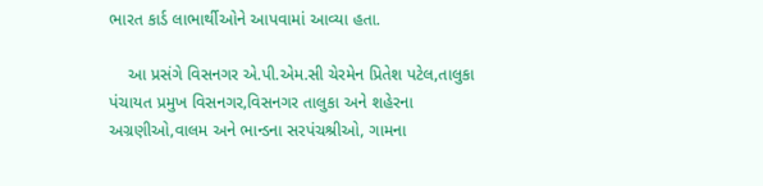ભારત કાર્ડ લાભાર્થીઓને આપવામાં આવ્યા હતા.

    આ પ્રસંગે વિસનગર એ.પી.એમ.સી ચેરમેન પ્રિતેશ પટેલ,તાલુકા પંચાયત પ્રમુખ વિસનગર,વિસનગર તાલુકા અને શહેરના અગ્રણીઓ,વાલમ અને ભાન્ડના સરપંચશ્રીઓ, ગામના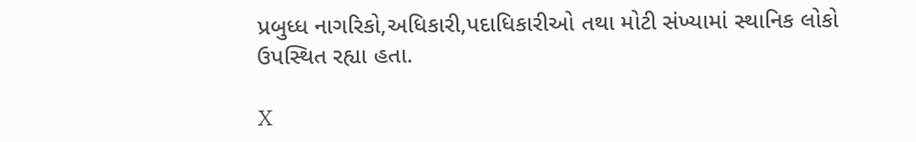પ્રબુધ્ધ નાગરિકો,અધિકારી,પદાધિકારીઓ તથા મોટી સંખ્યામાં સ્થાનિક લોકો ઉપસ્થિત રહ્યા હતા.

X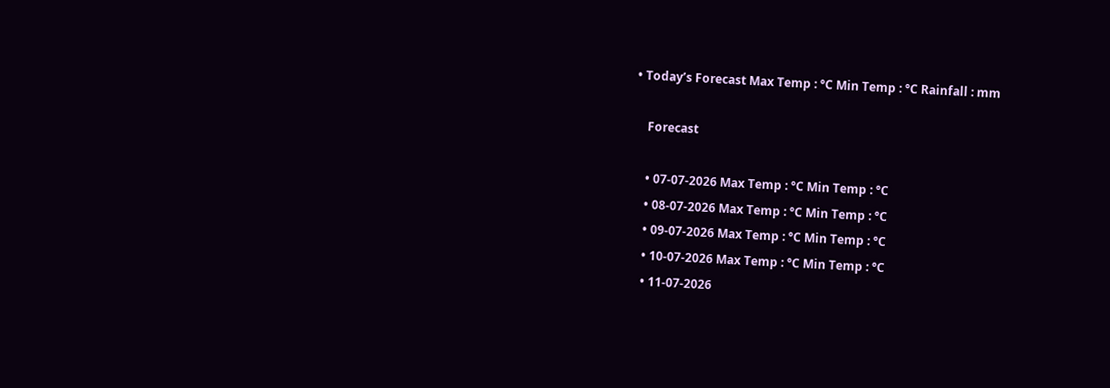• Today’s Forecast Max Temp : °C Min Temp : °C Rainfall : mm

    Forecast

    • 07-07-2026 Max Temp : °C Min Temp : °C
    • 08-07-2026 Max Temp : °C Min Temp : °C
    • 09-07-2026 Max Temp : °C Min Temp : °C
    • 10-07-2026 Max Temp : °C Min Temp : °C
    • 11-07-2026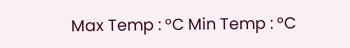Max Temp : °C Min Temp : °C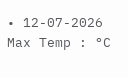• 12-07-2026 Max Temp : °C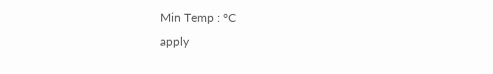Min Temp : °C
apply